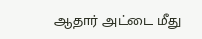ஆதார் அட்டை மீது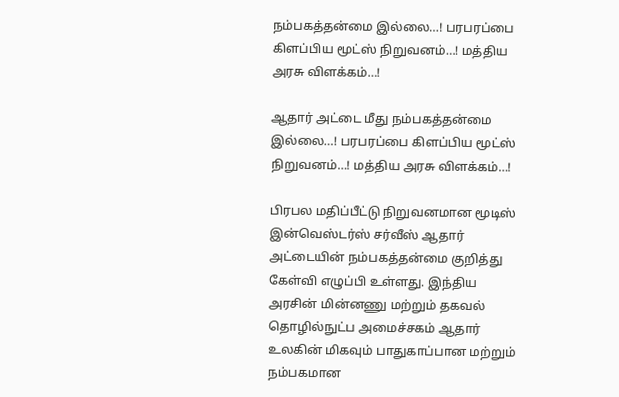நம்பகத்தன்மை இல்லை…! பரபரப்பை கிளப்பிய மூட்ஸ் நிறுவனம்…! மத்திய அரசு விளக்கம்…!

ஆதார் அட்டை மீது நம்பகத்தன்மை இல்லை…! பரபரப்பை கிளப்பிய மூட்ஸ் நிறுவனம்…! மத்திய அரசு விளக்கம்…!

பிரபல மதிப்பீட்டு நிறுவனமான மூடிஸ் இன்வெஸ்டர்ஸ் சர்வீஸ் ஆதார் அட்டையின் நம்பகத்தன்மை குறித்து கேள்வி எழுப்பி உள்ளது. இந்திய அரசின் மின்னணு மற்றும் தகவல் தொழில்நுட்ப அமைச்சகம் ஆதார் உலகின் மிகவும் பாதுகாப்பான மற்றும் நம்பகமான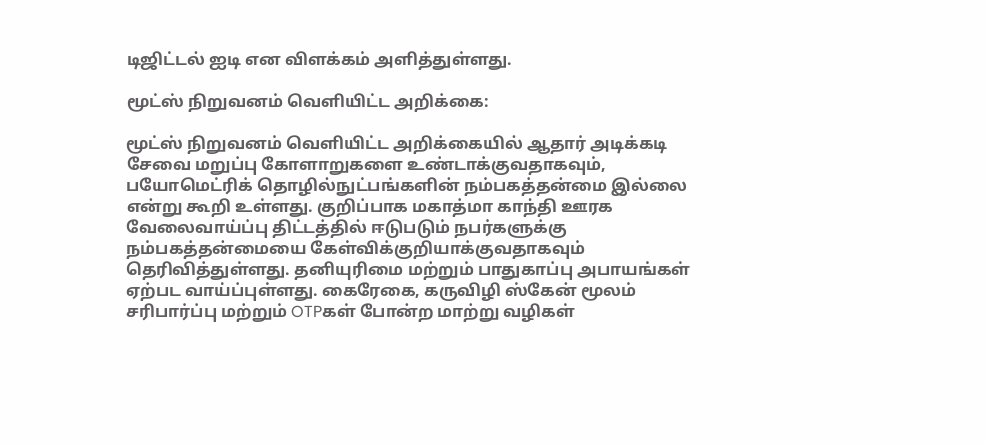டிஜிட்டல் ஐடி என விளக்கம் அளித்துள்ளது.

மூட்ஸ் நிறுவனம் வெளியிட்ட அறிக்கை:

மூட்ஸ் நிறுவனம் வெளியிட்ட அறிக்கையில் ஆதார் அடிக்கடி சேவை மறுப்பு கோளாறுகளை உண்டாக்குவதாகவும், பயோமெட்ரிக் தொழில்நுட்பங்களின் நம்பகத்தன்மை இல்லை என்று கூறி உள்ளது. குறிப்பாக மகாத்மா காந்தி ஊரக வேலைவாய்ப்பு திட்டத்தில் ஈடுபடும் நபர்களுக்கு நம்பகத்தன்மையை கேள்விக்குறியாக்குவதாகவும் தெரிவித்துள்ளது. தனியுரிமை மற்றும் பாதுகாப்பு அபாயங்கள் ஏற்பட வாய்ப்புள்ளது. கைரேகை, கருவிழி ஸ்கேன் மூலம் சரிபார்ப்பு மற்றும் OTPகள் போன்ற மாற்று வழிகள்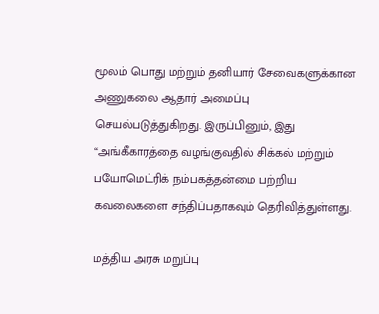மூலம் பொது மற்றும் தனியார் சேவைகளுக்கான அணுகலை ஆதார் அமைப்பு செயல்படுத்துகிறது. இருப்பினும், இது “அங்கீகாரத்தை வழங்குவதில் சிக்கல் மற்றும் பயோமெட்ரிக் நம்பகத்தன்மை பற்றிய கவலைகளை சந்திப்பதாகவும் தெரிவித்துள்ளது.

மத்திய அரசு மறுப்பு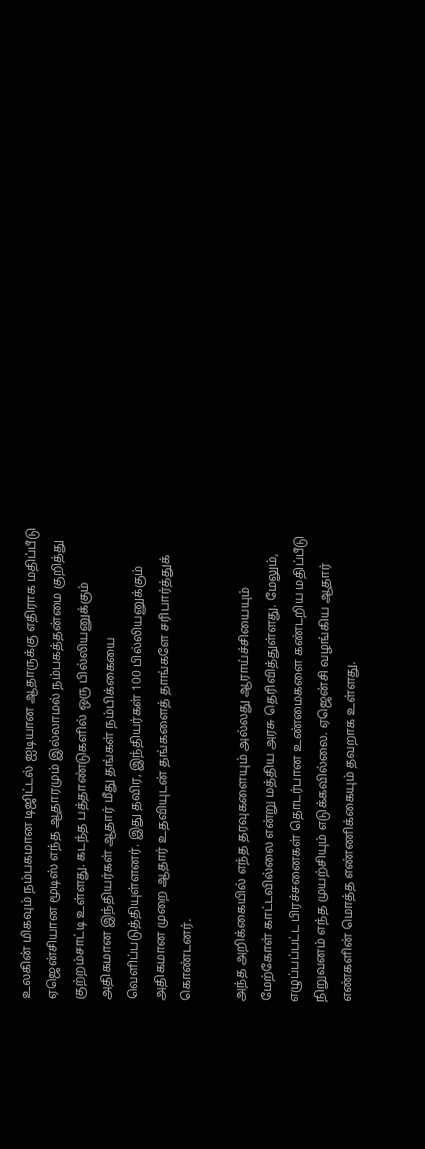உலகின் மிகவும் நம்பகமான டிஜிட்டல் ஐடியான ஆதாருக்கு எதிராக மதிப்பீடு ஏஜென்சியான மூடிஸ் எந்த ஆதாரமும் இல்லாமல் நம்பகத்தன்மை குறித்து குற்றம்சாட்டி உள்ளது. கடந்த பத்தாண்டுகளில் ஒரு பில்லியனுக்கும் அதிகமான இந்தியர்கள் ஆதார் மீது தங்கள் நம்பிக்கையை வெளிப்படுத்தியுள்ளனர். இது தவிர, இந்தியர்கள் 100 பில்லியனுக்கும் அதிகமான முறை ஆதார் உதவியுடன் தங்களைத் தாங்களே சரிபார்த்துக் கொண்டனர்.

அந்த அறிக்கையில் எந்த தரவுகளையும் அல்லது ஆராய்ச்சியையும் மேற்கோள் காட்டவில்லை என்று மத்திய அரசு தெரிவித்துள்ளது. மேலும், எழுப்பப்பட்ட பிரச்சனைகள் தொடர்பான உண்மைகளை கண்டறிய மதிப்பீடு நிறுவனம் எந்த முயற்சியும் எடுக்கவில்லை. ஏஜென்சி வழங்கிய ஆதார் எண்களின் மொத்த எண்ணிக்கையும் தவறாக உள்ளது.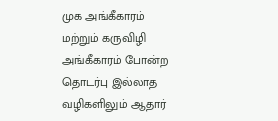முக அங்கீகாரம் மற்றும் கருவிழி அங்கீகாரம் போன்ற தொடர்பு இல்லாத வழிகளிலும் ஆதார்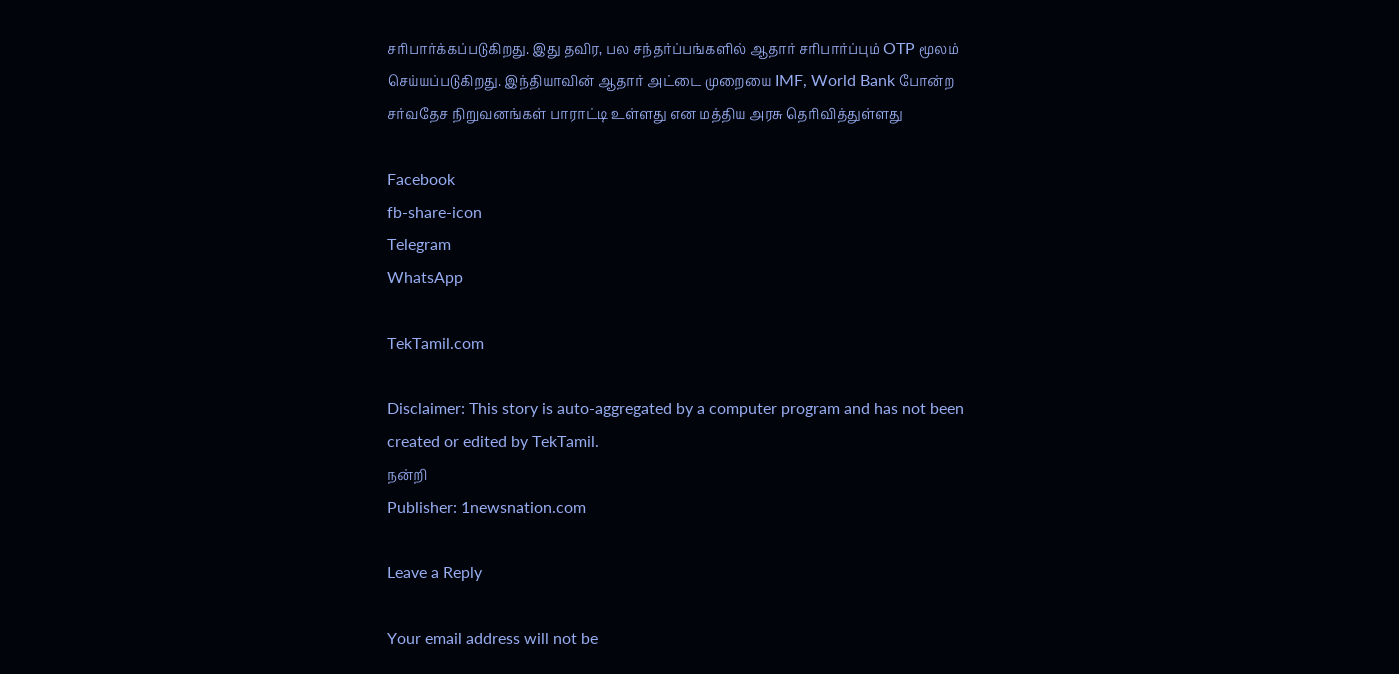சரிபார்க்கப்படுகிறது. இது தவிர, பல சந்தர்ப்பங்களில் ஆதார் சரிபார்ப்பும் OTP மூலம் செய்யப்படுகிறது. இந்தியாவின் ஆதார் அட்டை முறையை IMF, World Bank போன்ற சர்வதேச நிறுவனங்கள் பாராட்டி உள்ளது என மத்திய அரசு தெரிவித்துள்ளது

Facebook
fb-share-icon
Telegram
WhatsApp

TekTamil.com

Disclaimer: This story is auto-aggregated by a computer program and has not been created or edited by TekTamil.
நன்றி
Publisher: 1newsnation.com

Leave a Reply

Your email address will not be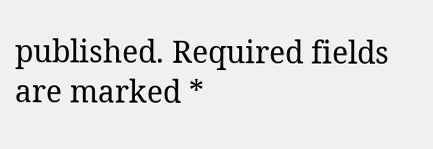published. Required fields are marked *